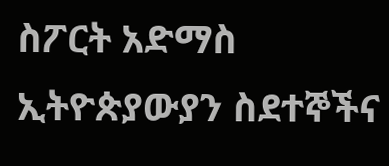ስፖርት አድማስ
ኢትዮጵያውያን ስደተኞችና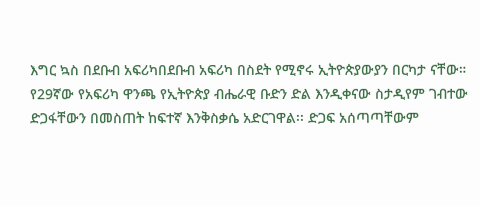እግር ኳስ በደቡብ አፍሪካበደቡብ አፍሪካ በስደት የሚኖሩ ኢትዮጵያውያን በርካታ ናቸው። የ29ኛው የአፍሪካ ዋንጫ የኢትዮጵያ ብሔራዊ ቡድን ድል እንዲቀናው ስታዲየም ገብተው ድጋፋቸውን በመስጠት ከፍተኛ እንቅስቃሴ አድርገዋል፡፡ ድጋፍ አሰጣጣቸውም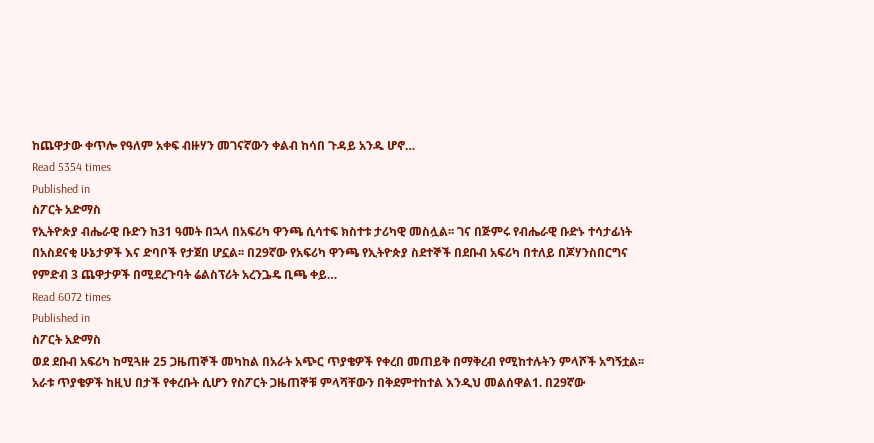ከጨዋታው ቀጥሎ የዓለም አቀፍ ብዙሃን መገናኛውን ቀልብ ከሳበ ጉዳይ አንዱ ሆኖ…
Read 5354 times
Published in
ስፖርት አድማስ
የኢትዮጵያ ብሔራዊ ቡድን ከ31 ዓመት በኋላ በአፍሪካ ዋንጫ ሲሳተፍ ክስተቱ ታሪካዊ መስሏል፡፡ ገና በጅምሩ የብሔራዊ ቡድኑ ተሳታፊነት በአስደናቂ ሁኔታዎች እና ድባቦች የታጀበ ሆኗል፡፡ በ29ኛው የአፍሪካ ዋንጫ የኢትዮጵያ ስደተኞች በደቡብ አፍሪካ በተለይ በጆሃንስበርግና የምድብ 3 ጨዋታዎች በሚደረጉባት ሬልስፕሪት አረንጔዴ ቢጫ ቀይ…
Read 6072 times
Published in
ስፖርት አድማስ
ወደ ደቡብ አፍሪካ ከሚጓዙ 25 ጋዜጠኞች መካከል በአራት አጭር ጥያቄዎች የቀረበ መጠይቅ በማቅረብ የሚከተሉትን ምላሾች አግኝቷል፡፡ አራቱ ጥያቄዎች ከዚህ በታች የቀረቡት ሲሆን የስፖርት ጋዜጠኞቹ ምላሻቸውን በቅደምተከተል እንዲህ መልሰዋል1. በ29ኛው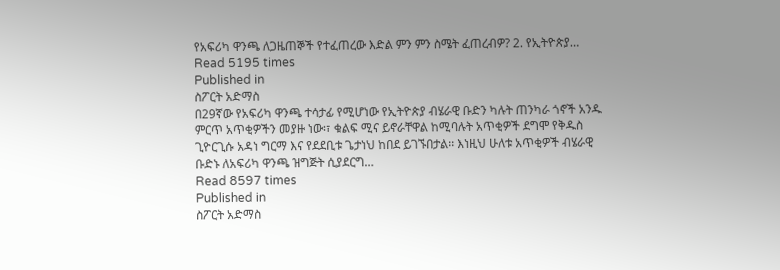የአፍሪካ ዋንጫ ለጋዜጠኞች የተፈጠረው እድል ምን ምን ስሜት ፈጠረብዎ? 2. የኢትዮጵያ…
Read 5195 times
Published in
ስፖርት አድማስ
በ29ኛው የአፍሪካ ዋንጫ ተሳታፊ የሚሆነው የኢትዮጵያ ብሄራዊ ቡድን ካሉት ጠንካራ ጎኖች አንዱ ምርጥ አጥቂዎችን መያዙ ነው፡፣ ቁልፍ ሚና ይኖራቸዋል ከሚባሉት አጥቂዎች ደግሞ የቅዱስ ጊዮርጊሱ አዳነ ግርማ እና የደደቢቱ ጌታነህ ከበደ ይገኙበታል፡፡ እነዚህ ሁለቱ አጥቂዎች ብሄራዊ ቡድኑ ለአፍሪካ ዋንጫ ዝግጅት ሲያደርግ…
Read 8597 times
Published in
ስፖርት አድማስ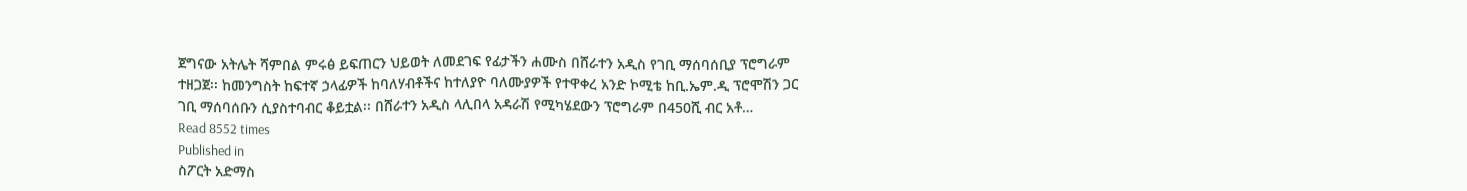ጀግናው አትሌት ሻምበል ምሩፅ ይፍጠርን ህይወት ለመደገፍ የፊታችን ሐሙስ በሸራተን አዲስ የገቢ ማሰባሰቢያ ፕሮግራም ተዘጋጀ፡፡ ከመንግስት ከፍተኛ ኃላፊዎች ከባለሃብቶችና ከተለያዮ ባለሙያዎች የተዋቀረ አንድ ኮሚቴ ከቢ.ኤም.ዲ ፕሮሞሽን ጋር ገቢ ማሰባሰቡን ሲያስተባብር ቆይቷል፡፡ በሸራተን አዲስ ላሊበላ አዳራሽ የሚካሄደውን ፕሮግራም በ450ሺ ብር አቶ…
Read 8552 times
Published in
ስፖርት አድማስ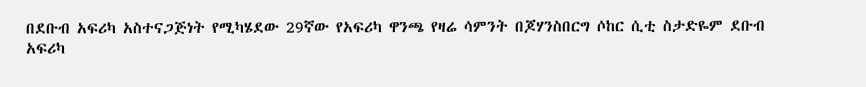በደቡብ አፍሪካ አስተናጋጅነት የሚካሄደው 29ኛው የአፍሪካ ዋንጫ የዛሬ ሳምንት በጆሃንስበርግ ሶከር ሲቲ ስታድዬም ደቡብ አፍሪካ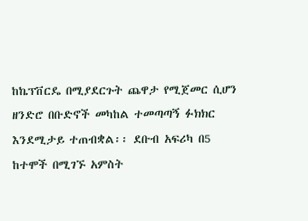ከኬፕቨርዴ በሚያደርጉት ጨዋታ የሚጀመር ሲሆን ዘንድሮ በቡድኖች መካከል ተመጣጣኝ ፉክክር እንደሚታይ ተጠብቋል፡፡ ደቡብ አፍሪካ በ5 ከተሞች በሚገኙ አምስት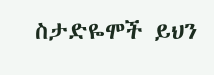ስታድዬሞች ይህን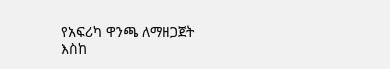የአፍሪካ ዋንጫ ለማዘጋጀት እስከ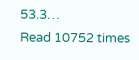53.3…
Read 10752 times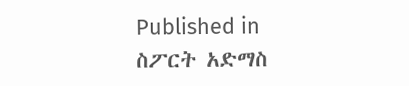Published in
ስፖርት አድማስ